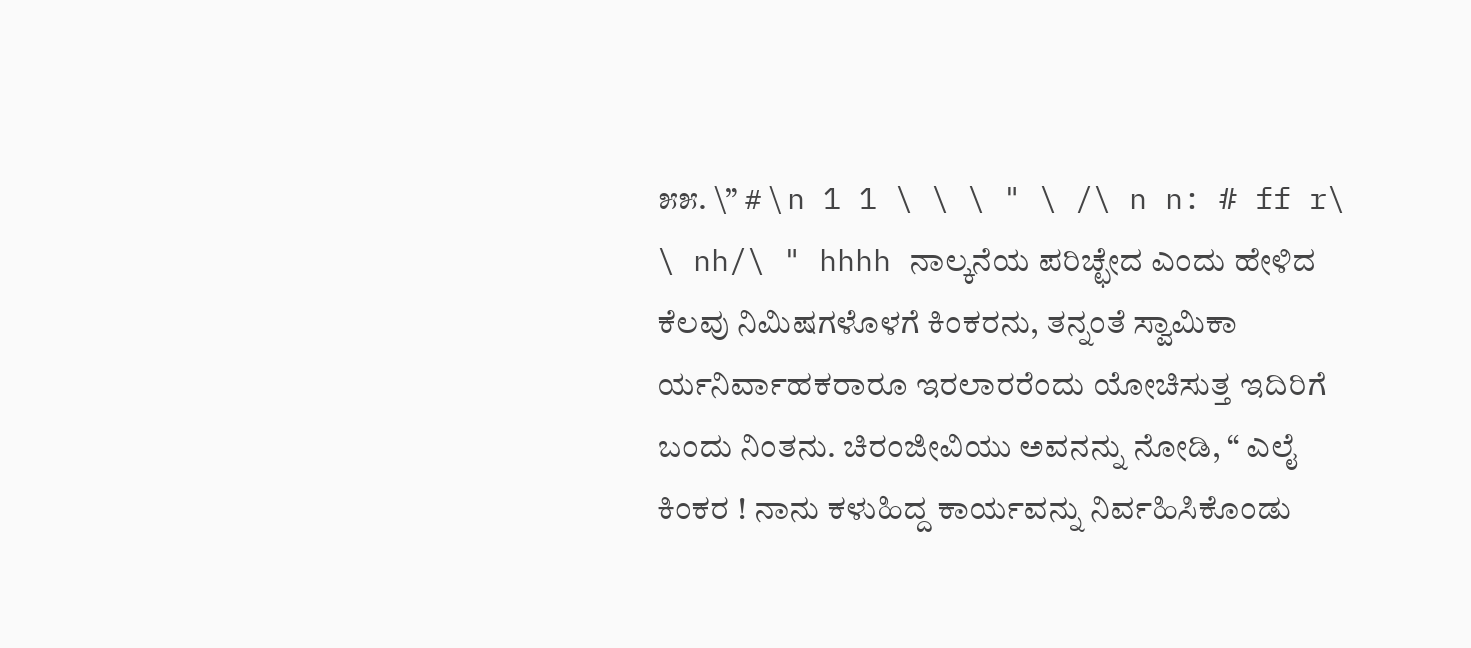೫೫. \” # \ n 1 1 \ \ \ " \ /\ n n: # ff r\ \ nh/\ " hhhh ನಾಲ್ಕನೆಯ ಪರಿಚ್ಛೇದ ಎಂದು ಹೇಳಿದ ಕೆಲವು ನಿಮಿಷಗಳೊಳಗೆ ಕಿಂಕರನು, ತನ್ನಂತೆ ಸ್ವಾಮಿಕಾ ರ್ಯನಿರ್ವಾಹಕರಾರೂ ಇರಲಾರರೆಂದು ಯೋಚಿಸುತ್ತ ಇದಿರಿಗೆ ಬಂದು ನಿಂತನು. ಚಿರಂಜೀವಿಯು ಅವನನ್ನು ನೋಡಿ, “ ಎಲೈ ಕಿಂಕರ ! ನಾನು ಕಳುಹಿದ್ದ ಕಾರ್ಯವನ್ನು ನಿರ್ವಹಿಸಿಕೊಂಡು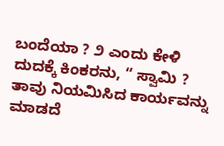ಬಂದೆಯಾ ? ೨ ಎಂದು ಕೇಳಿ ದುದಕ್ಕೆ ಕಿಂಕರನು, “ ಸ್ವಾಮಿ ? ತಾವು ನಿಯಮಿಸಿದ ಕಾರ್ಯವನ್ನು ಮಾಡದೆ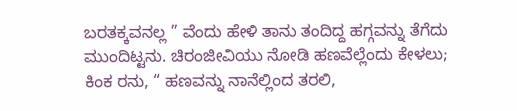ಬರತಕ್ಕವನಲ್ಲ ” ವೆಂದು ಹೇಳಿ ತಾನು ತಂದಿದ್ದ ಹಗ್ಗವನ್ನು ತೆಗೆದು ಮುಂದಿಟ್ಟನು. ಚಿರಂಜೀವಿಯು ನೋಡಿ ಹಣವೆಲ್ಲೆಂದು ಕೇಳಲು; ಕಿಂಕ ರನು, “ ಹಣವನ್ನು ನಾನೆಲ್ಲಿಂದ ತರಲಿ,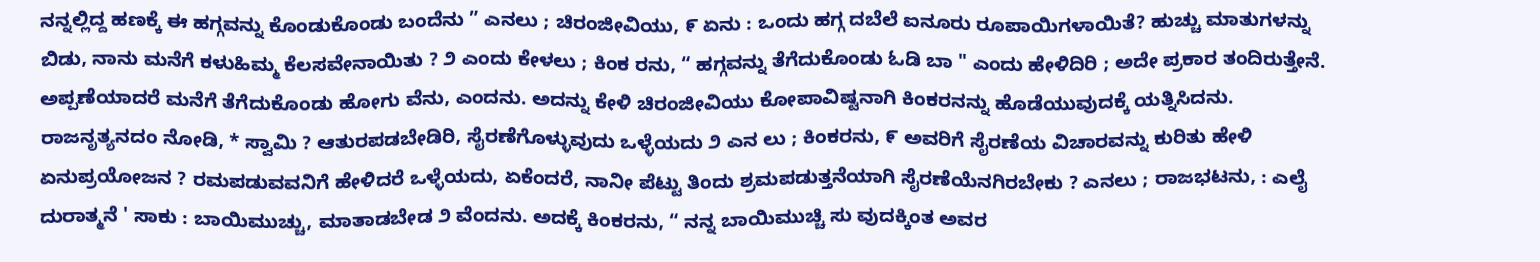ನನ್ನಲ್ಲಿದ್ದ ಹಣಕ್ಕೆ ಈ ಹಗ್ಗವನ್ನು ಕೊಂಡುಕೊಂಡು ಬಂದೆನು ” ಎನಲು ; ಚಿರಂಜೀವಿಯು, ೯ ಏನು : ಒಂದು ಹಗ್ಗ ದಬೆಲೆ ಐನೂರು ರೂಪಾಯಿಗಳಾಯಿತೆ? ಹುಚ್ಚು ಮಾತುಗಳನ್ನು ಬಿಡು, ನಾನು ಮನೆಗೆ ಕಳುಹಿಮ್ಮ ಕೆಲಸವೇನಾಯಿತು ? ೨ ಎಂದು ಕೇಳಲು ; ಕಿಂಕ ರನು, “ ಹಗ್ಗವನ್ನು ತೆಗೆದುಕೊಂಡು ಓಡಿ ಬಾ " ಎಂದು ಹೇಳಿದಿರಿ ; ಅದೇ ಪ್ರಕಾರ ತಂದಿರುತ್ತೇನೆ. ಅಪ್ಪಣೆಯಾದರೆ ಮನೆಗೆ ತೆಗೆದುಕೊಂಡು ಹೋಗು ವೆನು, ಎಂದನು. ಅದನ್ನು ಕೇಳಿ ಚಿರಂಜೀವಿಯು ಕೋಪಾವಿಷ್ಟನಾಗಿ ಕಿಂಕರನನ್ನು ಹೊಡೆಯುವುದಕ್ಕೆ ಯತ್ನಿಸಿದನು. ರಾಜನೃತ್ಯನದಂ ನೋಡಿ, * ಸ್ವಾಮಿ ? ಆತುರಪಡಬೇಡಿರಿ, ಸೈರಣೆಗೊಳ್ಳುವುದು ಒಳ್ಳೆಯದು ೨ ಎನ ಲು ; ಕಿಂಕರನು, ೯ ಅವರಿಗೆ ಸೈರಣೆಯ ವಿಚಾರವನ್ನು ಕುರಿತು ಹೇಳಿ ಏನುಪ್ರಯೋಜನ ? ರಮಪಡುವವನಿಗೆ ಹೇಳಿದರೆ ಒಳ್ಳೆಯದು, ಏಕೆಂದರೆ, ನಾನೀ ಪೆಟ್ಟು ತಿಂದು ಶ್ರಮಪಡುತ್ತನೆಯಾಗಿ ಸೈರಣೆಯೆನಗಿರಬೇಕು ? ಎನಲು ; ರಾಜಭಟನು, : ಎಲೈ ದುರಾತ್ಮನೆ ' ಸಾಕು : ಬಾಯಿಮುಚ್ಚು, ಮಾತಾಡಬೇಡ ೨ ವೆಂದನು. ಅದಕ್ಕೆ ಕಿಂಕರನು, “ ನನ್ನ ಬಾಯಿಮುಚ್ಚಿ ಸು ವುದಕ್ಕಿಂತ ಅವರ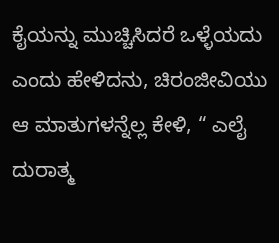ಕೈಯನ್ನು ಮುಚ್ಚಿಸಿದರೆ ಒಳ್ಳೆಯದು ಎಂದು ಹೇಳಿದನು, ಚಿರಂಜೀವಿಯು ಆ ಮಾತುಗಳನ್ನೆಲ್ಲ ಕೇಳಿ, “ ಎಲೈ ದುರಾತ್ಮ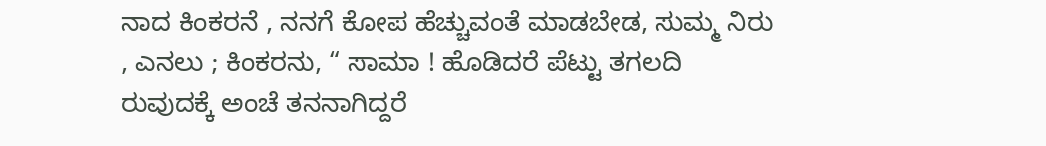ನಾದ ಕಿಂಕರನೆ , ನನಗೆ ಕೋಪ ಹೆಚ್ಚುವಂತೆ ಮಾಡಬೇಡ, ಸುಮ್ಮ ನಿರು , ಎನಲು ; ಕಿಂಕರನು, “ ಸಾಮಾ ! ಹೊಡಿದರೆ ಪೆಟ್ಟು ತಗಲದಿ ರುವುದಕ್ಕೆ ಅಂಚೆ ತನನಾಗಿದ್ದರೆ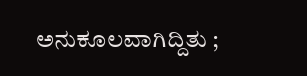ಅನುಕೂಲವಾಗಿದ್ದಿತು ;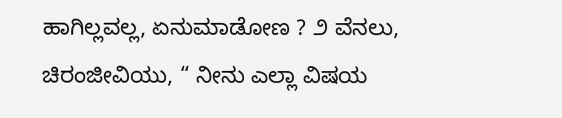ಹಾಗಿಲ್ಲವಲ್ಲ, ಏನುಮಾಡೋಣ ? ೨ ವೆನಲು, ಚಿರಂಜೀವಿಯು, “ ನೀನು ಎಲ್ಲಾ ವಿಷಯ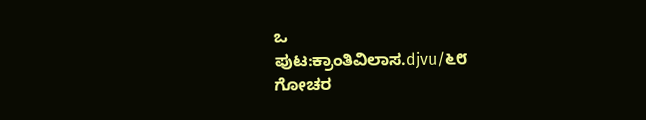ಒ
ಪುಟ:ಕ್ರಾಂತಿವಿಲಾಸ.djvu/೬೮
ಗೋಚರ